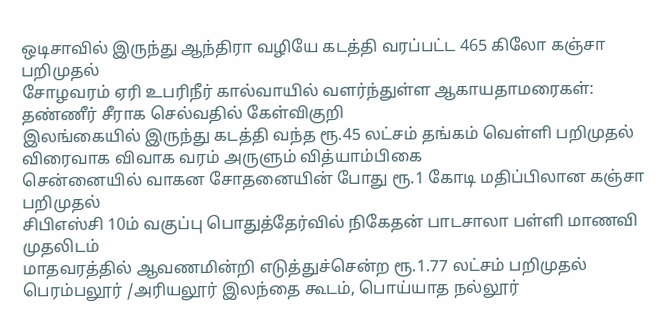ஒடிசாவில் இருந்து ஆந்திரா வழியே கடத்தி வரப்பட்ட 465 கிலோ கஞ்சா பறிமுதல்
சோழவரம் ஏரி உபரிநீர் கால்வாயில் வளர்ந்துள்ள ஆகாயதாமரைகள்: தண்ணீர் சீராக செல்வதில் கேள்விகுறி
இலங்கையில் இருந்து கடத்தி வந்த ரூ.45 லட்சம் தங்கம் வெள்ளி பறிமுதல்
விரைவாக விவாக வரம் அருளும் வித்யாம்பிகை
சென்னையில் வாகன சோதனையின் போது ரூ.1 கோடி மதிப்பிலான கஞ்சா பறிமுதல்
சிபிஎஸ்சி 10ம் வகுப்பு பொதுத்தேர்வில் நிகேதன் பாடசாலா பள்ளி மாணவி முதலிடம்
மாதவரத்தில் ஆவணமின்றி எடுத்துச்சென்ற ரூ.1.77 லட்சம் பறிமுதல்
பெரம்பலூர் /அரியலூர் இலந்தை கூடம், பொய்யாத நல்லூர்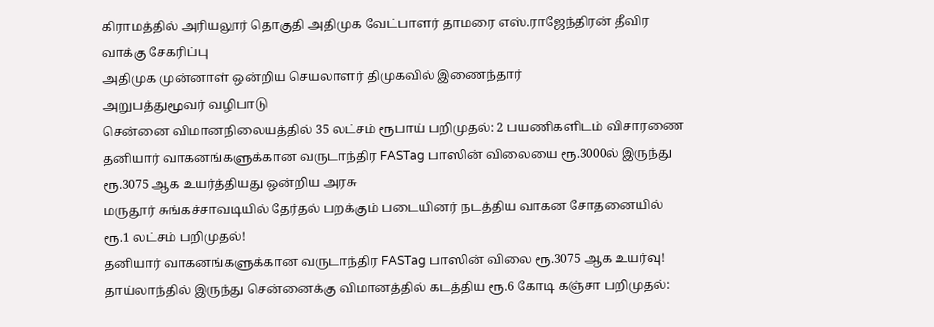கிராமத்தில் அரியலூர் தொகுதி அதிமுக வேட்பாளர் தாமரை எஸ்.ராஜேந்திரன் தீவிர வாக்கு சேகரிப்பு
அதிமுக முன்னாள் ஒன்றிய செயலாளர் திமுகவில் இணைந்தார்
அறுபத்துமூவர் வழிபாடு
சென்னை விமானநிலையத்தில் 35 லட்சம் ரூபாய் பறிமுதல்: 2 பயணிகளிடம் விசாரணை
தனியார் வாகனங்களுக்கான வருடாந்திர FASTag பாஸின் விலையை ரூ.3000ல் இருந்து ரூ.3075 ஆக உயர்த்தியது ஒன்றிய அரசு
மருதூர் சுங்கச்சாவடியில் தேர்தல் பறக்கும் படையினர் நடத்திய வாகன சோதனையில் ரூ.1 லட்சம் பறிமுதல்!
தனியார் வாகனங்களுக்கான வருடாந்திர FASTag பாஸின் விலை ரூ.3075 ஆக உயர்வு!
தாய்லாந்தில் இருந்து சென்னைக்கு விமானத்தில் கடத்திய ரூ.6 கோடி கஞ்சா பறிமுதல்: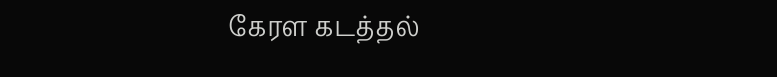கேரள கடத்தல்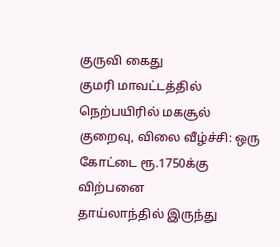குருவி கைது
குமரி மாவட்டத்தில் நெற்பயிரில் மகசூல் குறைவு, விலை வீழ்ச்சி: ஒரு கோட்டை ரூ.1750க்கு விற்பனை
தாய்லாந்தில் இருந்து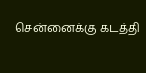சென்னைக்கு கடத்தி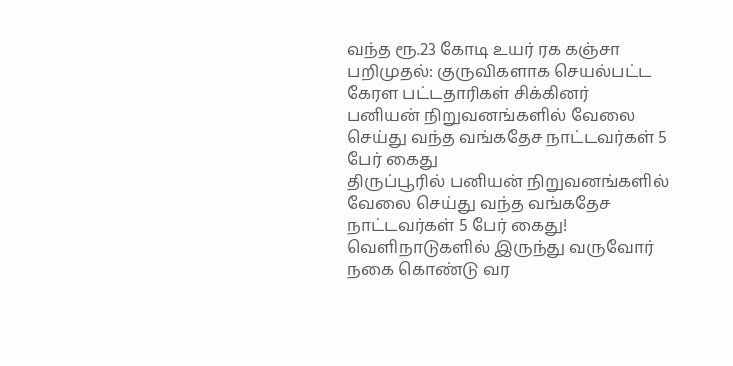வந்த ரூ.23 கோடி உயர் ரக கஞ்சா பறிமுதல்: குருவிகளாக செயல்பட்ட கேரள பட்டதாரிகள் சிக்கினர்
பனியன் நிறுவனங்களில் வேலை செய்து வந்த வங்கதேச நாட்டவர்கள் 5 பேர் கைது
திருப்பூரில் பனியன் நிறுவனங்களில் வேலை செய்து வந்த வங்கதேச நாட்டவர்கள் 5 பேர் கைது!
வெளிநாடுகளில் இருந்து வருவோர் நகை கொண்டு வர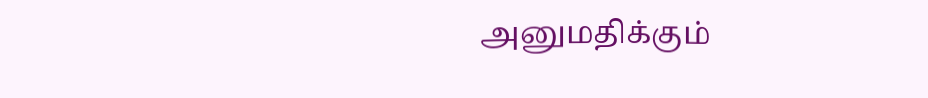அனுமதிக்கும்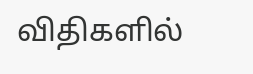விதிகளில்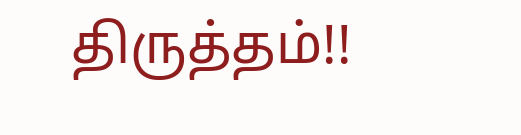திருத்தம்!!